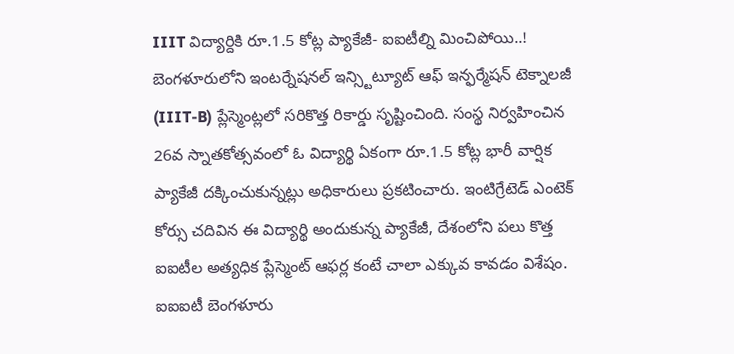IIIT విద్యార్దికి రూ.1.5 కోట్ల ప్యాకేజీ- ఐఐటీల్ని మించిపోయి..!
బెంగళూరులోని ఇంటర్నేషనల్ ఇన్స్టిట్యూట్ ఆఫ్ ఇన్ఫర్మేషన్ టెక్నాలజీ (IIIT-B) ప్లేస్మెంట్లలో సరికొత్త రికార్డు సృష్టించింది. సంస్థ నిర్వహించిన 26వ స్నాతకోత్సవంలో ఓ విద్యార్థి ఏకంగా రూ.1.5 కోట్ల భారీ వార్షిక ప్యాకేజీ దక్కించుకున్నట్లు అధికారులు ప్రకటించారు. ఇంటిగ్రేటెడ్ ఎంటెక్ కోర్సు చదివిన ఈ విద్యార్థి అందుకున్న ప్యాకేజీ, దేశంలోని పలు కొత్త ఐఐటీల అత్యధిక ప్లేస్మెంట్ ఆఫర్ల కంటే చాలా ఎక్కువ కావడం విశేషం.
ఐఐఐటీ బెంగళూరు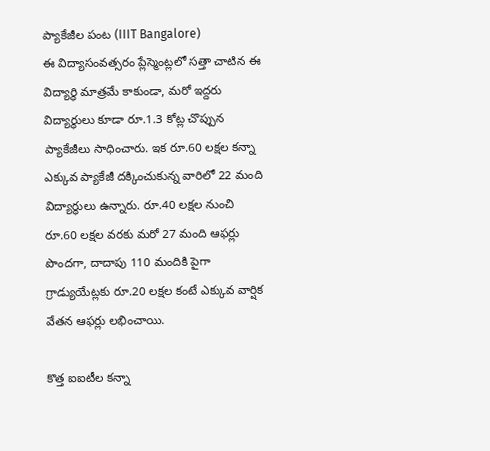ప్యాకేజీల పంట (IIIT Bangalore)
ఈ విద్యాసంవత్సరం ప్లేస్మెంట్లలో సత్తా చాటిన ఈ విద్యార్థి మాత్రమే కాకుండా, మరో ఇద్దరు విద్యార్థులు కూడా రూ.1.3 కోట్ల చొప్పున ప్యాకేజీలు సాధించారు. ఇక రూ.60 లక్షల కన్నా ఎక్కువ ప్యాకేజీ దక్కించుకున్న వారిలో 22 మంది విద్యార్థులు ఉన్నారు. రూ.40 లక్షల నుంచి రూ.60 లక్షల వరకు మరో 27 మంది ఆఫర్లు పొందగా, దాదాపు 110 మందికి పైగా గ్రాడ్యుయేట్లకు రూ.20 లక్షల కంటే ఎక్కువ వార్షిక వేతన ఆఫర్లు లభించాయి.

కొత్త ఐఐటీల కన్నా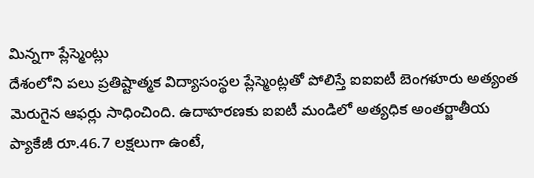మిన్నగా ప్లేస్మెంట్లు
దేశంలోని పలు ప్రతిష్టాత్మక విద్యాసంస్థల ప్లేస్మెంట్లతో పోలిస్తే ఐఐఐటీ బెంగళూరు అత్యంత మెరుగైన ఆఫర్లు సాధించింది. ఉదాహరణకు ఐఐటీ మండిలో అత్యధిక అంతర్జాతీయ ప్యాకేజీ రూ.46.7 లక్షలుగా ఉంటే,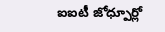ఐఐటీ జోధ్పూర్లో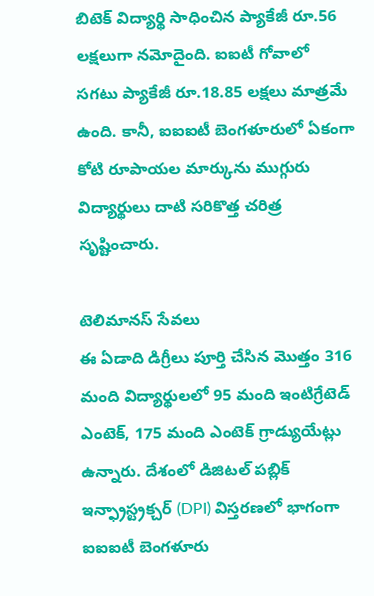బిటెక్ విద్యార్థి సాధించిన ప్యాకేజీ రూ.56 లక్షలుగా నమోదైంది. ఐఐటీ గోవాలో సగటు ప్యాకేజీ రూ.18.85 లక్షలు మాత్రమే ఉంది. కానీ, ఐఐఐటీ బెంగళూరులో ఏకంగా కోటి రూపాయల మార్కును ముగ్గురు విద్యార్థులు దాటి సరికొత్త చరిత్ర సృష్టించారు.

టెలిమానస్ సేవలు
ఈ ఏడాది డిగ్రీలు పూర్తి చేసిన మొత్తం 316 మంది విద్యార్థులలో 95 మంది ఇంటిగ్రేటెడ్ ఎంటెక్, 175 మంది ఎంటెక్ గ్రాడ్యుయేట్లు ఉన్నారు. దేశంలో డిజిటల్ పబ్లిక్ ఇన్ఫ్రాస్ట్రక్చర్ (DPI) విస్తరణలో భాగంగా ఐఐఐటీ బెంగళూరు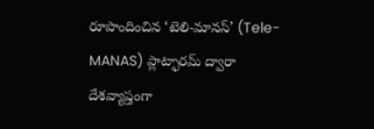రూపొందించిన ‘టెలి-మానస్’ (Tele-MANAS) ప్లాట్ఫారమ్ ద్వారా దేశవ్యాప్తంగా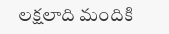లక్షలాది మందికి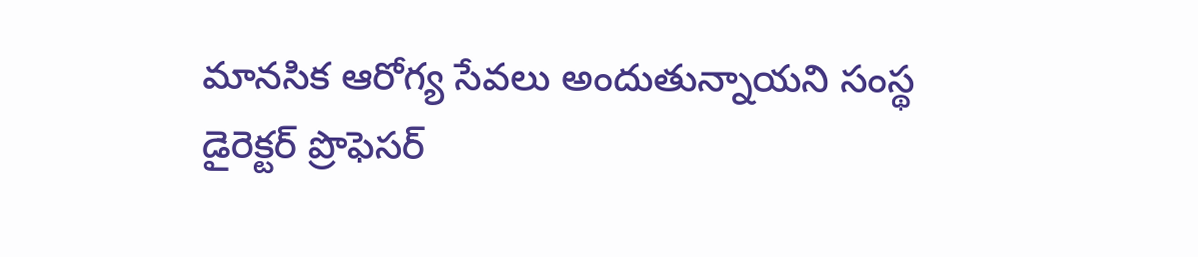మానసిక ఆరోగ్య సేవలు అందుతున్నాయని సంస్థ డైరెక్టర్ ప్రొఫెసర్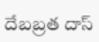దేబబ్రత దాస్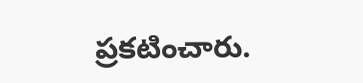ప్రకటించారు.